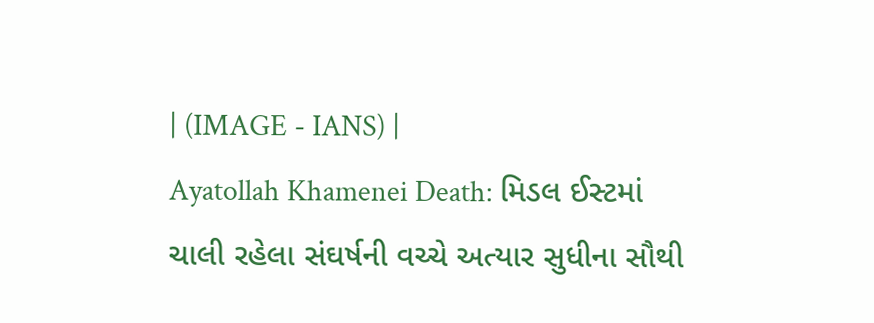| (IMAGE - IANS) |
Ayatollah Khamenei Death: મિડલ ઈસ્ટમાં ચાલી રહેલા સંઘર્ષની વચ્ચે અત્યાર સુધીના સૌથી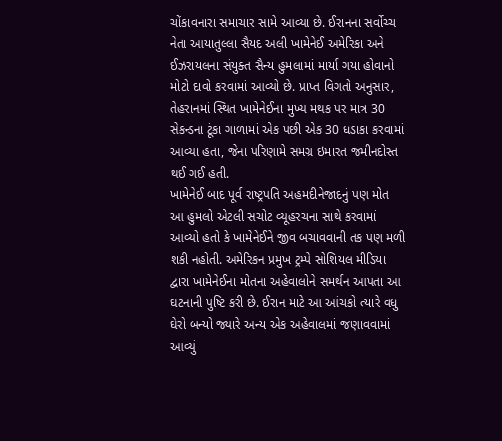ચોંકાવનારા સમાચાર સામે આવ્યા છે. ઈરાનના સર્વોચ્ચ નેતા આયાતુલ્લા સૈયદ અલી ખામેનેઈ અમેરિકા અને ઈઝરાયલના સંયુક્ત સૈન્ય હુમલામાં માર્યા ગયા હોવાનો મોટો દાવો કરવામાં આવ્યો છે. પ્રાપ્ત વિગતો અનુસાર, તેહરાનમાં સ્થિત ખામેનેઈના મુખ્ય મથક પર માત્ર 30 સેકન્ડના ટૂંકા ગાળામાં એક પછી એક 30 ધડાકા કરવામાં આવ્યા હતા, જેના પરિણામે સમગ્ર ઇમારત જમીનદોસ્ત થઈ ગઈ હતી.
ખામેનેઈ બાદ પૂર્વ રાષ્ટ્રપતિ અહમદીનેજાદનું પણ મોત
આ હુમલો એટલી સચોટ વ્યૂહરચના સાથે કરવામાં આવ્યો હતો કે ખામેનેઈને જીવ બચાવવાની તક પણ મળી શકી નહોતી. અમેરિકન પ્રમુખ ટ્રમ્પે સોશિયલ મીડિયા દ્વારા ખામેનેઈના મોતના અહેવાલોને સમર્થન આપતા આ ઘટનાની પુષ્ટિ કરી છે. ઈરાન માટે આ આંચકો ત્યારે વધુ ઘેરો બન્યો જ્યારે અન્ય એક અહેવાલમાં જણાવવામાં આવ્યું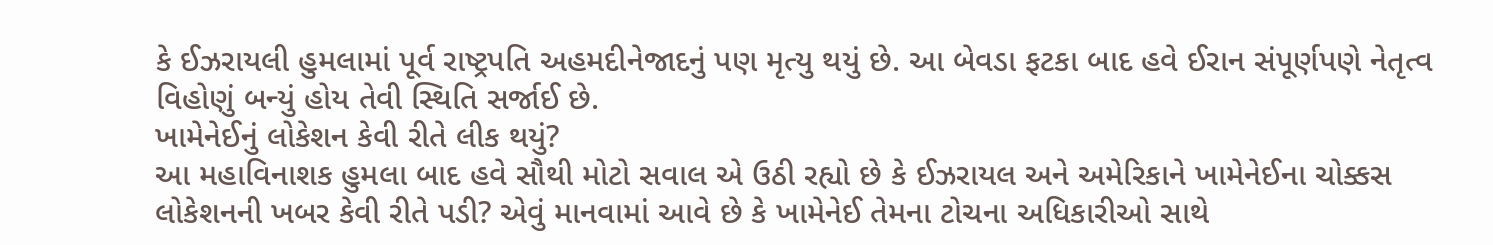કે ઈઝરાયલી હુમલામાં પૂર્વ રાષ્ટ્રપતિ અહમદીનેજાદનું પણ મૃત્યુ થયું છે. આ બેવડા ફટકા બાદ હવે ઈરાન સંપૂર્ણપણે નેતૃત્વ વિહોણું બન્યું હોય તેવી સ્થિતિ સર્જાઈ છે.
ખામેનેઈનું લોકેશન કેવી રીતે લીક થયું?
આ મહાવિનાશક હુમલા બાદ હવે સૌથી મોટો સવાલ એ ઉઠી રહ્યો છે કે ઈઝરાયલ અને અમેરિકાને ખામેનેઈના ચોક્કસ લોકેશનની ખબર કેવી રીતે પડી? એવું માનવામાં આવે છે કે ખામેનેઈ તેમના ટોચના અધિકારીઓ સાથે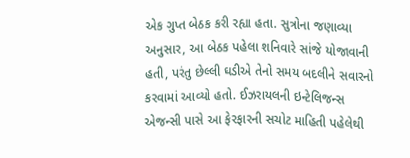એક ગુપ્ત બેઠક કરી રહ્યા હતા. સુત્રોના જણાવ્યા અનુસાર, આ બેઠક પહેલા શનિવારે સાંજે યોજાવાની હતી, પરંતુ છેલ્લી ઘડીએ તેનો સમય બદલીને સવારનો કરવામાં આવ્યો હતો. ઈઝરાયલની ઇન્ટેલિજન્સ એજન્સી પાસે આ ફેરફારની સચોટ માહિતી પહેલેથી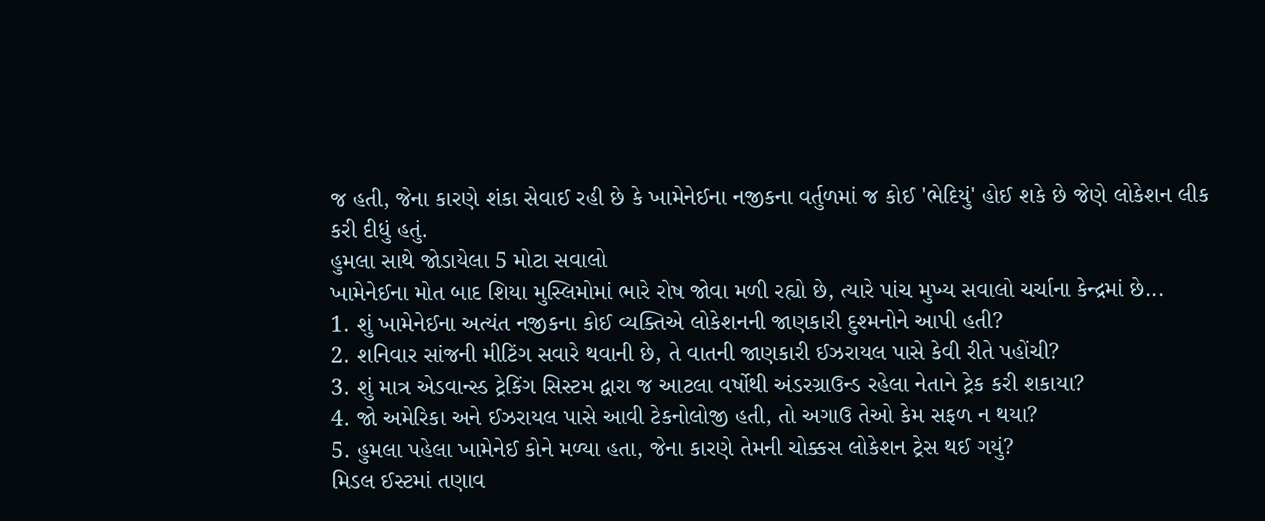જ હતી, જેના કારણે શંકા સેવાઈ રહી છે કે ખામેનેઈના નજીકના વર્તુળમાં જ કોઈ 'ભેદિયું' હોઈ શકે છે જેણે લોકેશન લીક કરી દીધું હતું.
હુમલા સાથે જોડાયેલા 5 મોટા સવાલો
ખામેનેઈના મોત બાદ શિયા મુસ્લિમોમાં ભારે રોષ જોવા મળી રહ્યો છે, ત્યારે પાંચ મુખ્ય સવાલો ચર્ચાના કેન્દ્રમાં છે...
1. શું ખામેનેઈના અત્યંત નજીકના કોઈ વ્યક્તિએ લોકેશનની જાણકારી દુશ્મનોને આપી હતી?
2. શનિવાર સાંજની મીટિંગ સવારે થવાની છે, તે વાતની જાણકારી ઈઝરાયલ પાસે કેવી રીતે પહોંચી?
3. શું માત્ર એડવાન્સ્ડ ટ્રેકિંગ સિસ્ટમ દ્વારા જ આટલા વર્ષોથી અંડરગ્રાઉન્ડ રહેલા નેતાને ટ્રેક કરી શકાયા?
4. જો અમેરિકા અને ઈઝરાયલ પાસે આવી ટેકનોલોજી હતી, તો અગાઉ તેઓ કેમ સફળ ન થયા?
5. હુમલા પહેલા ખામેનેઈ કોને મળ્યા હતા, જેના કારણે તેમની ચોક્કસ લોકેશન ટ્રેસ થઈ ગયું?
મિડલ ઈસ્ટમાં તણાવ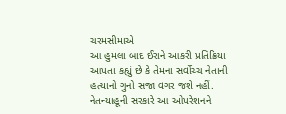ચરમસીમાએ
આ હુમલા બાદ ઈરાને આકરી પ્રતિક્રિયા આપતા કહ્યું છે કે તેમના સર્વોચ્ચ નેતાની હત્યાનો ગુનો સજા વગર જશે નહીં. નેતન્યાહૂની સરકારે આ ઓપરેશનને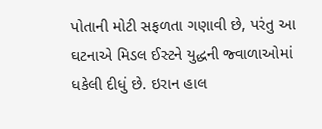પોતાની મોટી સફળતા ગણાવી છે, પરંતુ આ ઘટનાએ મિડલ ઈસ્ટને યુદ્ધની જ્વાળાઓમાં ધકેલી દીધું છે. ઇરાન હાલ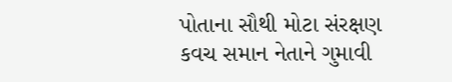પોતાના સૌથી મોટા સંરક્ષણ કવચ સમાન નેતાને ગુમાવી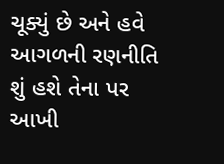ચૂક્યું છે અને હવે આગળની રણનીતિ શું હશે તેના પર આખી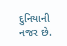દુનિયાની નજર છે.